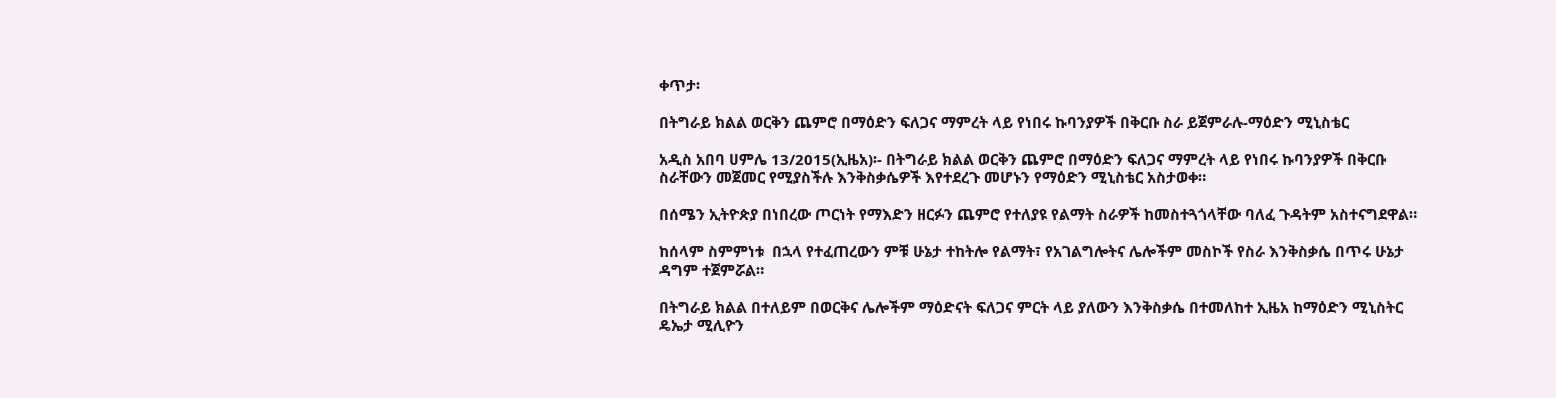ቀጥታ፡

በትግራይ ክልል ወርቅን ጨምሮ በማዕድን ፍለጋና ማምረት ላይ የነበሩ ኩባንያዎች በቅርቡ ስራ ይጀምራሉ-ማዕድን ሚኒስቴር

አዲስ አበባ ሀምሌ 13/2015(ኢዜአ)፡- በትግራይ ክልል ወርቅን ጨምሮ በማዕድን ፍለጋና ማምረት ላይ የነበሩ ኩባንያዎች በቅርቡ ስራቸውን መጀመር የሚያስችሉ እንቅስቃሴዎች እየተደረጉ መሆኑን የማዕድን ሚኒስቴር አስታወቀ።

በሰሜን ኢትዮጵያ በነበረው ጦርነት የማእድን ዘርፉን ጨምሮ የተለያዩ የልማት ስራዎች ከመስተጓጎላቸው ባለፈ ጉዳትም አስተናግደዋል።

ከሰላም ስምምነቱ  በኋላ የተፈጠረውን ምቹ ሁኔታ ተከትሎ የልማት፣ የአገልግሎትና ሌሎችም መስኮች የስራ እንቅስቃሴ በጥሩ ሁኔታ ዳግም ተጀምሯል።

በትግራይ ክልል በተለይም በወርቅና ሌሎችም ማዕድናት ፍለጋና ምርት ላይ ያለውን እንቅስቃሴ በተመለከተ ኢዜአ ከማዕድን ሚኒስትር ዴኤታ ሚሊዮን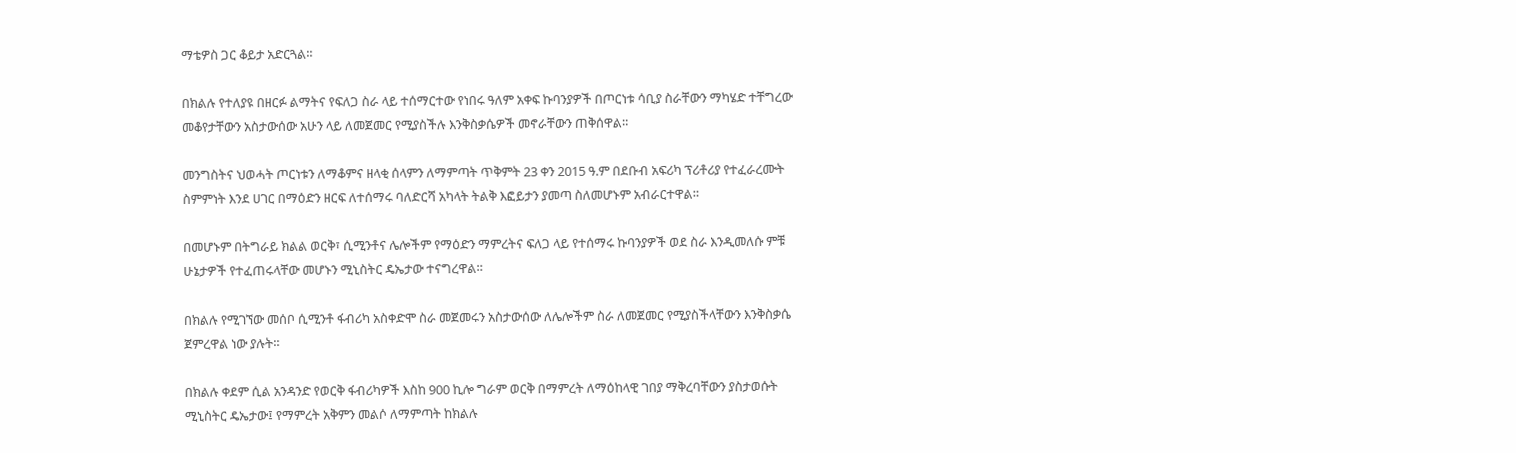ማቴዎስ ጋር ቆይታ አድርጓል።

በክልሉ የተለያዩ በዘርፉ ልማትና የፍለጋ ስራ ላይ ተሰማርተው የነበሩ ዓለም አቀፍ ኩባንያዎች በጦርነቱ ሳቢያ ስራቸውን ማካሄድ ተቸግረው መቆየታቸውን አስታውሰው አሁን ላይ ለመጀመር የሚያስችሉ እንቅስቃሴዎች መኖራቸውን ጠቅሰዋል።

መንግስትና ህወሓት ጦርነቱን ለማቆምና ዘላቂ ሰላምን ለማምጣት ጥቅምት 23 ቀን 2015 ዓ.ም በደቡብ አፍሪካ ፕሪቶሪያ የተፈራረሙት ስምምነት እንደ ሀገር በማዕድን ዘርፍ ለተሰማሩ ባለድርሻ አካላት ትልቅ እፎይታን ያመጣ ስለመሆኑም አብራርተዋል።

በመሆኑም በትግራይ ክልል ወርቅ፣ ሲሚንቶና ሌሎችም የማዕድን ማምረትና ፍለጋ ላይ የተሰማሩ ኩባንያዎች ወደ ስራ እንዲመለሱ ምቹ ሁኔታዎች የተፈጠሩላቸው መሆኑን ሚኒስትር ዴኤታው ተናግረዋል።

በክልሉ የሚገኘው መሰቦ ሲሚንቶ ፋብሪካ አስቀድሞ ስራ መጀመሩን አስታውሰው ለሌሎችም ስራ ለመጀመር የሚያስችላቸውን እንቅስቃሴ ጀምረዋል ነው ያሉት።

በክልሉ ቀደም ሲል አንዳንድ የወርቅ ፋብሪካዎች እስከ 900 ኪሎ ግራም ወርቅ በማምረት ለማዕከላዊ ገበያ ማቅረባቸውን ያስታወሱት ሚኒስትር ዴኤታው፤ የማምረት አቅምን መልሶ ለማምጣት ከክልሉ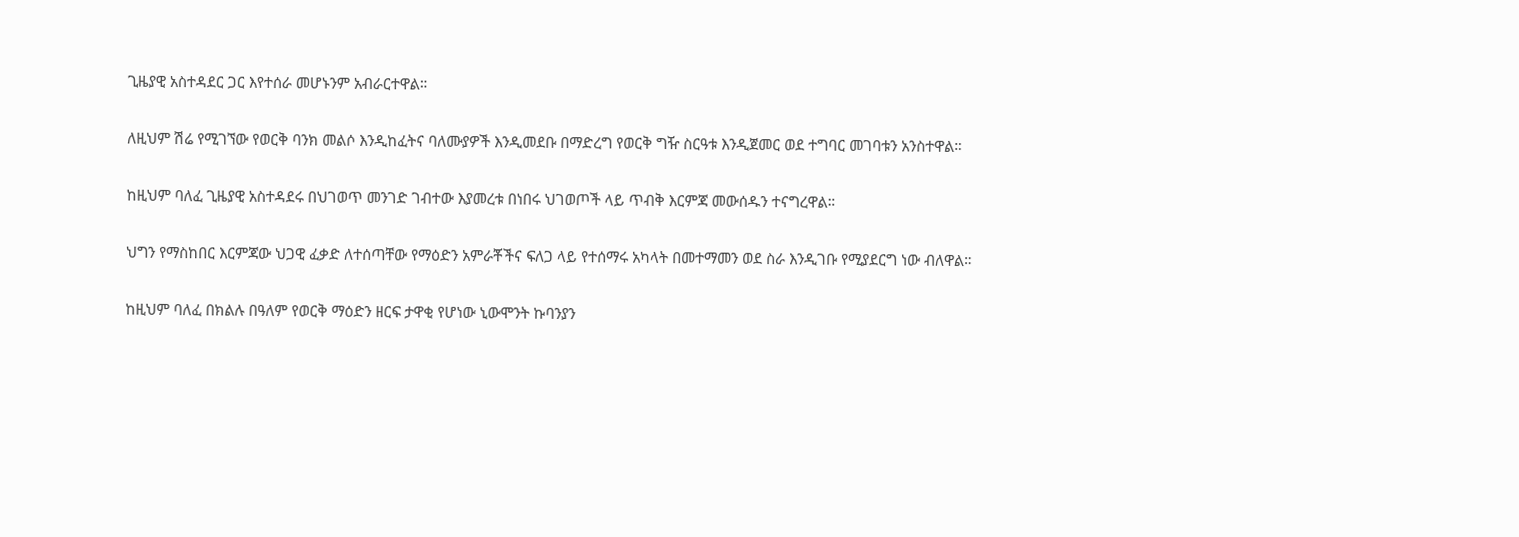ጊዜያዊ አስተዳደር ጋር እየተሰራ መሆኑንም አብራርተዋል።

ለዚህም ሽሬ የሚገኘው የወርቅ ባንክ መልሶ እንዲከፈትና ባለሙያዎች እንዲመደቡ በማድረግ የወርቅ ግዥ ስርዓቱ እንዲጀመር ወደ ተግባር መገባቱን አንስተዋል።

ከዚህም ባለፈ ጊዜያዊ አስተዳደሩ በህገወጥ መንገድ ገብተው እያመረቱ በነበሩ ህገወጦች ላይ ጥብቅ እርምጃ መውሰዱን ተናግረዋል።

ህግን የማስከበር እርምጃው ህጋዊ ፈቃድ ለተሰጣቸው የማዕድን አምራቾችና ፍለጋ ላይ የተሰማሩ አካላት በመተማመን ወደ ስራ እንዲገቡ የሚያደርግ ነው ብለዋል።

ከዚህም ባለፈ በክልሉ በዓለም የወርቅ ማዕድን ዘርፍ ታዋቂ የሆነው ኒውሞንት ኩባንያን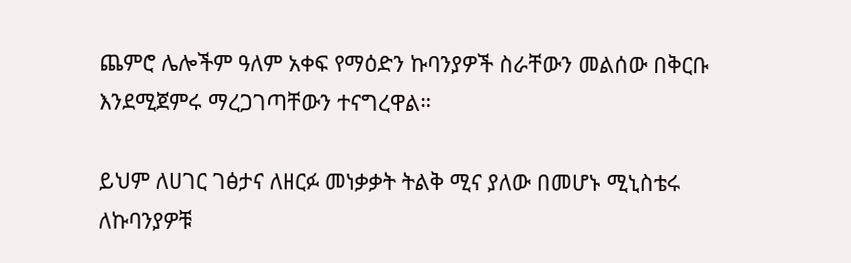ጨምሮ ሌሎችም ዓለም አቀፍ የማዕድን ኩባንያዎች ስራቸውን መልሰው በቅርቡ እንደሚጀምሩ ማረጋገጣቸውን ተናግረዋል።

ይህም ለሀገር ገፅታና ለዘርፉ መነቃቃት ትልቅ ሚና ያለው በመሆኑ ሚኒስቴሩ ለኩባንያዎቹ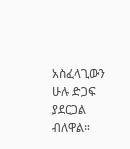አስፈላጊውን ሁሉ ድጋፍ ያደርጋል ብለዋል።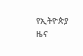የኢትዮጵያ ዜና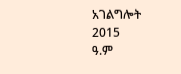አገልግሎት
2015
ዓ.ም